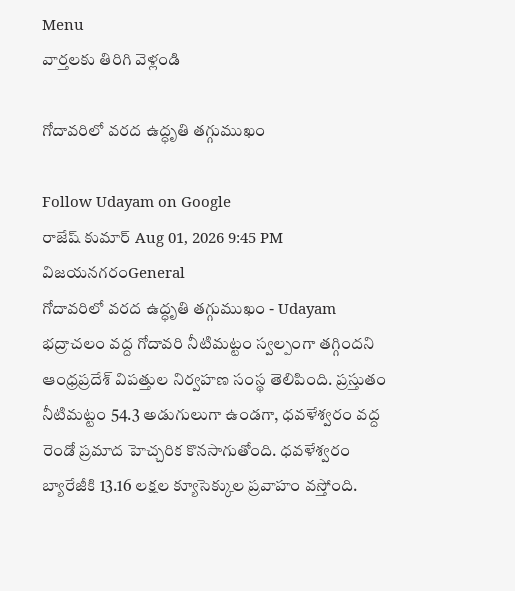Menu
వార్తలకు తిరిగి వెళ్లండి

గోదావరిలో వరద ఉద్ధృతి తగ్గుముఖం

Follow Udayam on Google
రాజేష్ కుమార్ Aug 01, 2026 9:45 PM విజయనగరంGeneral
గోదావరిలో వరద ఉద్ధృతి తగ్గుముఖం - Udayam
భద్రాచలం వద్ద గోదావరి నీటిమట్టం స్వల్పంగా తగ్గిందని ఆంధ్రప్రదేశ్ విపత్తుల నిర్వహణ సంస్థ తెలిపింది. ప్రస్తుతం నీటిమట్టం 54.3 అడుగులుగా ఉండగా, ధవళేశ్వరం వద్ద రెండో ప్రమాద హెచ్చరిక కొనసాగుతోంది. ధవళేశ్వరం బ్యారేజీకి 13.16 లక్షల క్యూసెక్కుల ప్రవాహం వస్తోంది.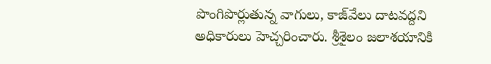పొంగిపొర్లుతున్న వాగులు, కాజ్‌వేలు దాటవద్దని అధికారులు హెచ్చరించారు. శ్రీశైలం జలాశయానికి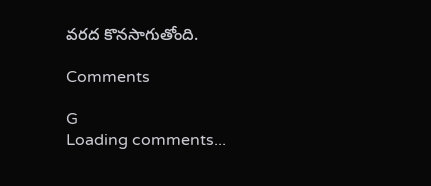వరద కొనసాగుతోంది.

Comments

G
Loading comments...